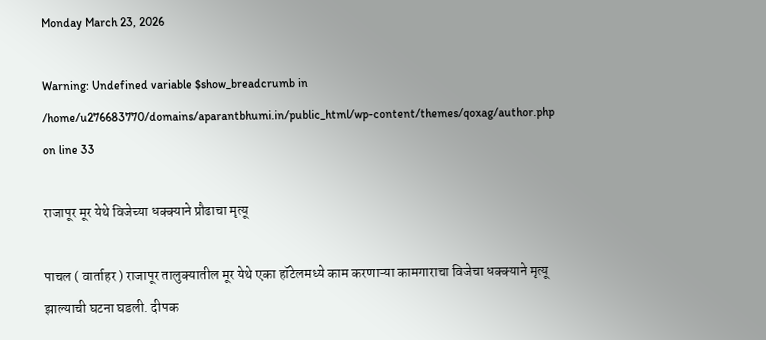Monday March 23, 2026

Warning: Undefined variable $show_breadcrumb in /home/u276683770/domains/aparantbhumi.in/public_html/wp-content/themes/qoxag/author.php on line 33

राजापूर मूर येथे विजेच्या धक्क्याने प्रौढाचा मृत्यू

पाचल ( वार्ताहर ) राजापूर तालुक्यातील मूर येथे एका हॉटेलमध्ये काम करणाऱ्या कामगाराचा विजेचा धक्क्याने मृत्यू झाल्याची घटना घडली. दीपक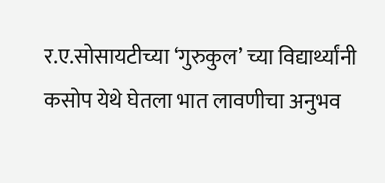र.ए.सोसायटीच्या ‘गुरुकुल’ च्या विद्यार्थ्यांनी कसोप येथे घेतला भात लावणीचा अनुभव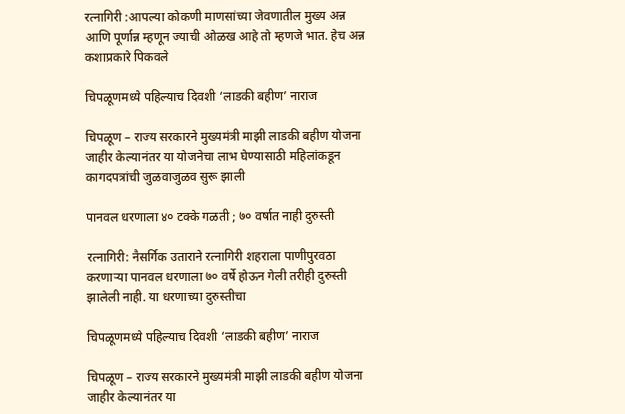रत्नागिरी :आपल्या कोकणी माणसांच्या जेवणातील मुख्य अन्न आणि पूर्णान्न म्हणून ज्याची ओळख आहे तो म्हणजे भात. हेच अन्न कशाप्रकारे पिकवले

चिपळूणमध्ये पहिल्याच दिवशी ‘लाडकी बहीण’ नाराज

चिपळूण – राज्य सरकारने मुख्यमंत्री माझी लाडकी बहीण योजना जाहीर केल्यानंतर या योजनेचा लाभ घेण्यासाठी महिलांकडून कागदपत्रांची जुळवाजुळव सुरू झाली

पानवल धरणाला ४० टक्के गळती ; ७० वर्षात नाही दुरुस्ती

रत्नागिरी: नैसर्गिक उताराने रत्नागिरी शहराला पाणीपुरवठा करणाऱ्या पानवल धरणाला ७० वर्षे होऊन गेली तरीही दुरुस्ती झालेली नाही. या धरणाच्या दुरुस्तीचा

चिपळूणमध्ये पहिल्याच दिवशी ‘लाडकी बहीण’ नाराज

चिपळूण – राज्य सरकारने मुख्यमंत्री माझी लाडकी बहीण योजना जाहीर केल्यानंतर या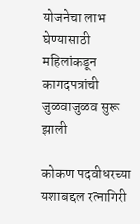योजनेचा लाभ घेण्यासाठी महिलांकडून कागदपत्रांची जुळवाजुळव सुरू झाली

कोकण पदवीधरच्या यशाबद्दल रत्‍नागिरी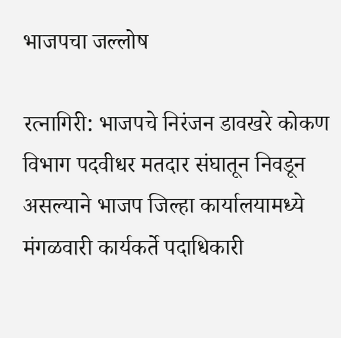भाजपचा जल्लोष

रत्नागिरी: भाजपचे निरंजन डावखरे कोकण विभाग पदवीधर मतदार संघातून निवडून असल्याने भाजप जिल्हा कार्यालयामध्ये मंगळवारी कार्यकर्ते पदाधिकारी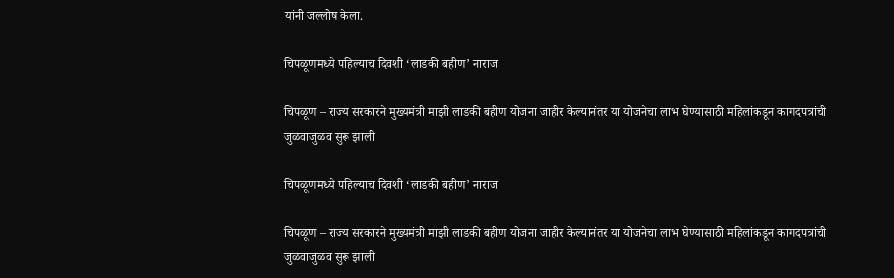यांनी जल्लोष केला.

चिपळूणमध्ये पहिल्याच दिवशी ‘लाडकी बहीण’ नाराज

चिपळूण – राज्य सरकारने मुख्यमंत्री माझी लाडकी बहीण योजना जाहीर केल्यानंतर या योजनेचा लाभ घेण्यासाठी महिलांकडून कागदपत्रांची जुळवाजुळव सुरू झाली

चिपळूणमध्ये पहिल्याच दिवशी ‘लाडकी बहीण’ नाराज

चिपळूण – राज्य सरकारने मुख्यमंत्री माझी लाडकी बहीण योजना जाहीर केल्यानंतर या योजनेचा लाभ घेण्यासाठी महिलांकडून कागदपत्रांची जुळवाजुळव सुरू झाली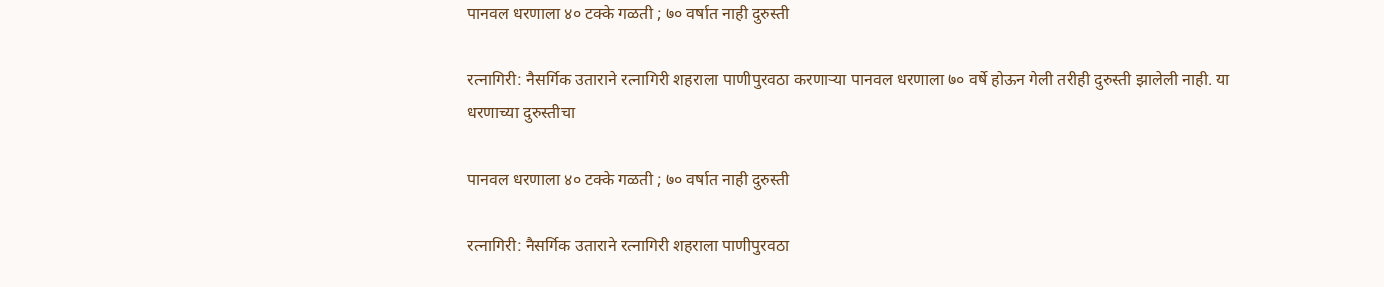पानवल धरणाला ४० टक्के गळती ; ७० वर्षात नाही दुरुस्ती

रत्नागिरी: नैसर्गिक उताराने रत्नागिरी शहराला पाणीपुरवठा करणाऱ्या पानवल धरणाला ७० वर्षे होऊन गेली तरीही दुरुस्ती झालेली नाही. या धरणाच्या दुरुस्तीचा

पानवल धरणाला ४० टक्के गळती ; ७० वर्षात नाही दुरुस्ती

रत्नागिरी: नैसर्गिक उताराने रत्नागिरी शहराला पाणीपुरवठा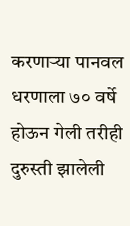करणाऱ्या पानवल धरणाला ७० वर्षे होऊन गेली तरीही दुरुस्ती झालेली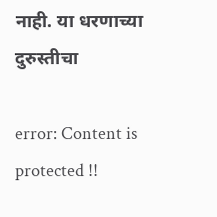नाही. या धरणाच्या दुरुस्तीचा

error: Content is protected !!